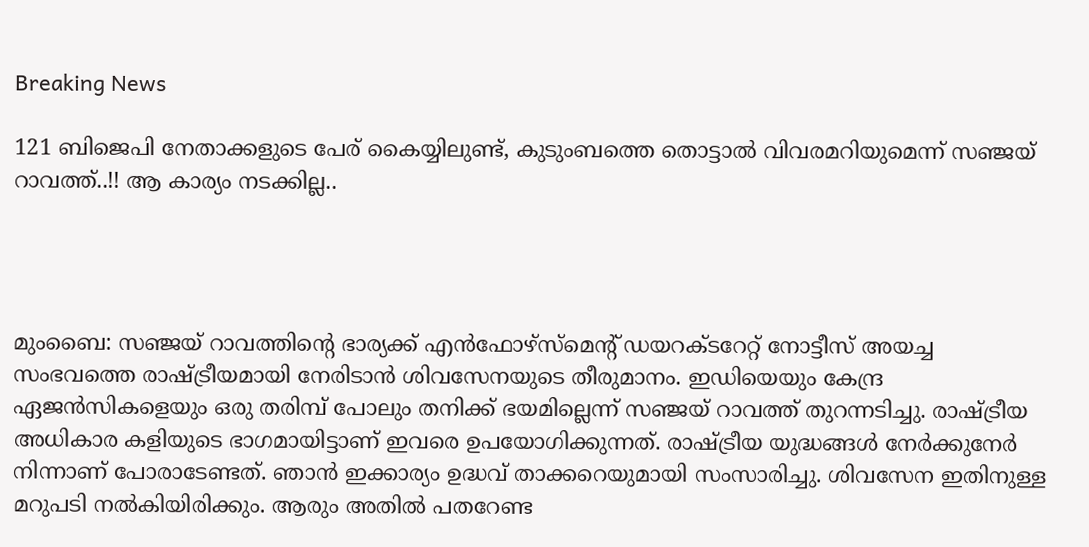Breaking News

121 ബിജെപി നേതാക്കളുടെ പേര് കൈയ്യിലുണ്ട്, കുടുംബത്തെ തൊട്ടാല്‍ വിവരമറിയുമെന്ന് സഞ്ജയ് റാവത്ത്..!! ആ കാര്യം നടക്കില്ല..




മുംബൈ: സഞ്ജയ് റാവത്തിന്റെ ഭാര്യക്ക് എന്‍ഫോഴ്‌സ്‌മെന്റ് ഡയറക്ടറേറ്റ് നോട്ടീസ് അയച്ച സംഭവത്തെ രാഷ്ട്രീയമായി നേരിടാന്‍ ശിവസേനയുടെ തീരുമാനം. ഇഡിയെയും കേന്ദ്ര ഏജന്‍സികളെയും ഒരു തരിമ്പ് പോലും തനിക്ക് ഭയമില്ലെന്ന് സഞ്ജയ് റാവത്ത് തുറന്നടിച്ചു. രാഷ്ട്രീയ അധികാര കളിയുടെ ഭാഗമായിട്ടാണ് ഇവരെ ഉപയോഗിക്കുന്നത്. രാഷ്ട്രീയ യുദ്ധങ്ങള്‍ നേര്‍ക്കുനേര്‍ നിന്നാണ് പോരാടേണ്ടത്. ഞാന്‍ ഇക്കാര്യം ഉദ്ധവ് താക്കറെയുമായി സംസാരിച്ചു. ശിവസേന ഇതിനുള്ള മറുപടി നല്‍കിയിരിക്കും. ആരും അതില്‍ പതറേണ്ട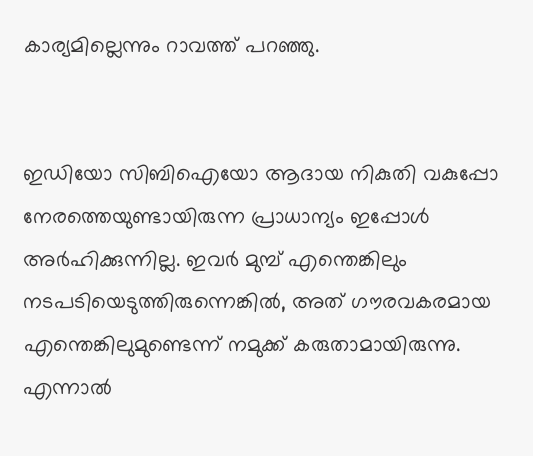കാര്യമില്ലെന്നും റാവത്ത് പറഞ്ഞു.


ഇഡിയോ സിബിഐയോ ആദായ നികുതി വകുപ്പോ നേരത്തെയുണ്ടായിരുന്ന പ്രാധാന്യം ഇപ്പോള്‍ അര്‍ഹിക്കുന്നില്ല. ഇവര്‍ മുമ്പ് എന്തെങ്കിലും നടപടിയെടുത്തിരുന്നെങ്കില്‍, അത് ഗൗരവകരമായ എന്തെങ്കിലുമുണ്ടെന്ന് നമുക്ക് കരുതാമായിരുന്നു. എന്നാല്‍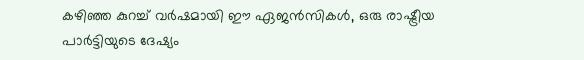കഴിഞ്ഞ കുറച്ച് വര്‍ഷമായി ഈ ഏജന്‍സികള്‍, ഒരു രാഷ്ട്രീയ പാര്‍ട്ടിയുടെ ദേഷ്യം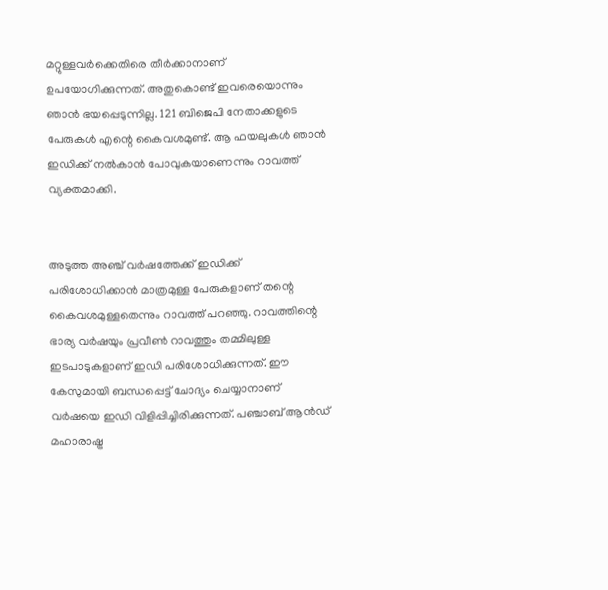മറ്റുള്ളവര്‍ക്കെതിരെ തീര്‍ക്കാനാണ് ഉപയോഗിക്കുന്നത്. അതുകൊണ്ട് ഇവരെയൊന്നും ഞാന്‍ ഭയപ്പെടുന്നില്ല. 121 ബിജെപി നേതാക്കളുടെ പേരുകള്‍ എന്റെ കൈവശമുണ്ട്. ആ ഫയലുകള്‍ ഞാന്‍ ഇഡിക്ക് നല്‍കാന്‍ പോവുകയാണെന്നും റാവത്ത് വ്യക്തമാക്കി.


അടുത്ത അഞ്ച് വര്‍ഷത്തേക്ക് ഇഡിക്ക് പരിശോധിക്കാന്‍ മാത്രമുള്ള പേരുകളാണ് തന്റെ കൈവശമുള്ളതെന്നും റാവത്ത് പറഞ്ഞു. റാവത്തിന്റെ ഭാര്യ വര്‍ഷയും പ്രവീണ്‍ റാവത്തും തമ്മിലുള്ള ഇടപാടുകളാണ് ഇഡി പരിശോധിക്കുന്നത്. ഈ കേസുമായി ബന്ധപ്പെട്ട് ചോദ്യം ചെയ്യാനാണ് വര്‍ഷയെ ഇഡി വിളിപ്പിച്ചിരിക്കുന്നത്. പഞ്ചാബ് ആന്‍ഡ് മഹാരാഷ്ട്ര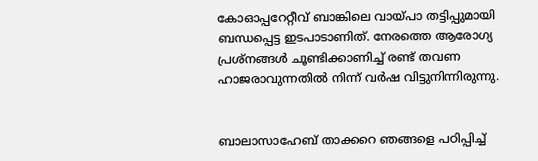കോഓപ്പറേറ്റീവ് ബാങ്കിലെ വായ്പാ തട്ടിപ്പുമായി ബന്ധപ്പെട്ട ഇടപാടാണിത്. നേരത്തെ ആരോഗ്യ പ്രശ്‌നങ്ങള്‍ ചൂണ്ടിക്കാണിച്ച് രണ്ട് തവണ ഹാജരാവുന്നതില്‍ നിന്ന് വര്‍ഷ വിട്ടുനിന്നിരുന്നു.


ബാലാസാഹേബ് താക്കറെ ഞങ്ങളെ പഠിപ്പിച്ച്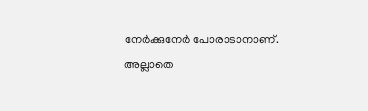നേര്‍ക്കുനേര്‍ പോരാടാനാണ്. അല്ലാതെ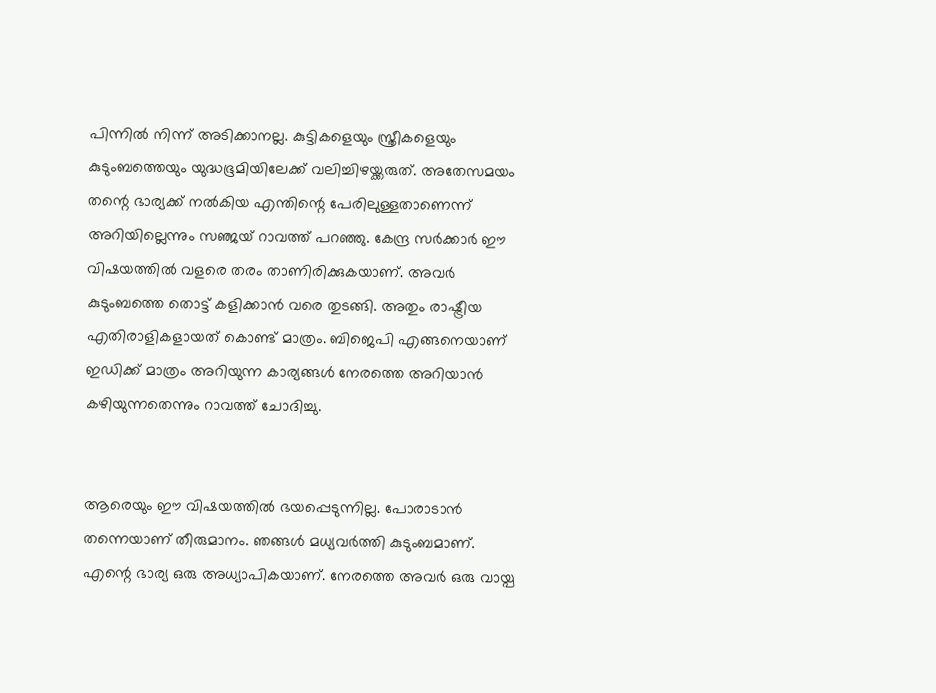പിന്നില്‍ നിന്ന് അടിക്കാനല്ല. കുട്ടികളെയും സ്ത്രീകളെയും കുടുംബത്തെയും യുദ്ധഭൂമിയിലേക്ക് വലിച്ചിഴയ്ക്കരുത്. അതേസമയം തന്റെ ഭാര്യക്ക് നല്‍കിയ എന്തിന്റെ പേരിലുള്ളതാണെന്ന് അറിയില്ലെന്നും സഞ്ജയ് റാവത്ത് പറഞ്ഞു. കേന്ദ്ര സര്‍ക്കാര്‍ ഈ വിഷയത്തില്‍ വളരെ തരം താണിരിക്കുകയാണ്. അവര്‍ കുടുംബത്തെ തൊട്ട് കളിക്കാന്‍ വരെ തുടങ്ങി. അതും രാഷ്ട്രീയ എതിരാളികളായത് കൊണ്ട് മാത്രം. ബിജെപി എങ്ങനെയാണ് ഇഡിക്ക് മാത്രം അറിയുന്ന കാര്യങ്ങള്‍ നേരത്തെ അറിയാന്‍ കഴിയുന്നതെന്നും റാവത്ത് ചോദിച്ചു.


ആരെയും ഈ വിഷയത്തില്‍ ഭയപ്പെടുന്നില്ല. പോരാടാന്‍ തന്നെയാണ് തീരുമാനം. ഞങ്ങള്‍ മധ്യവര്‍ത്തി കുടുംബമാണ്. എന്റെ ഭാര്യ ഒരു അധ്യാപികയാണ്. നേരത്തെ അവര്‍ ഒരു വായ്പ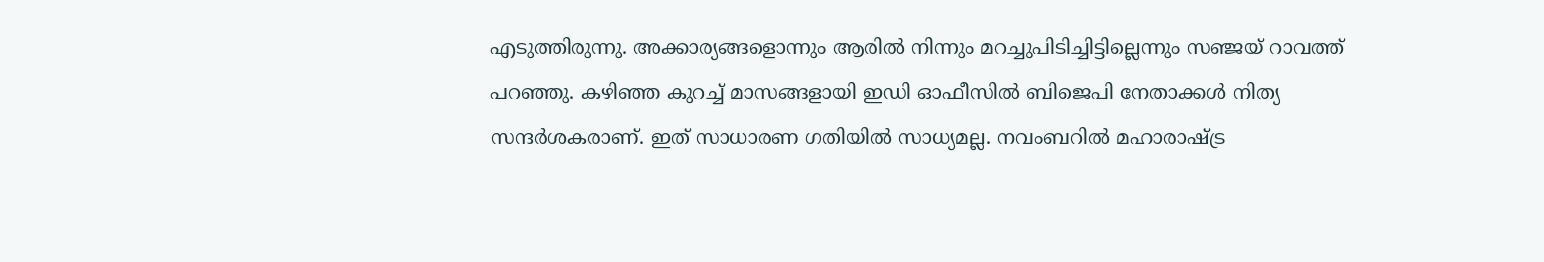എടുത്തിരുന്നു. അക്കാര്യങ്ങളൊന്നും ആരില്‍ നിന്നും മറച്ചുപിടിച്ചിട്ടില്ലെന്നും സഞ്ജയ് റാവത്ത് പറഞ്ഞു. കഴിഞ്ഞ കുറച്ച് മാസങ്ങളായി ഇഡി ഓഫീസില്‍ ബിജെപി നേതാക്കള്‍ നിത്യ സന്ദര്‍ശകരാണ്. ഇത് സാധാരണ ഗതിയില്‍ സാധ്യമല്ല. നവംബറില്‍ മഹാരാഷ്ട്ര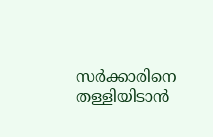സര്‍ക്കാരിനെ തള്ളിയിടാന്‍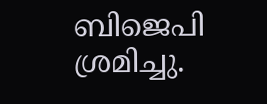ബിജെപി ശ്രമിച്ചു.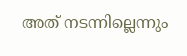അത് നടന്നില്ലെന്നും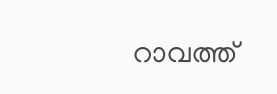റാവത്ത്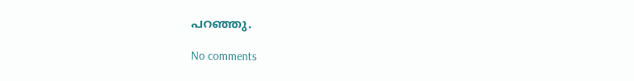പറഞ്ഞു.

No comments